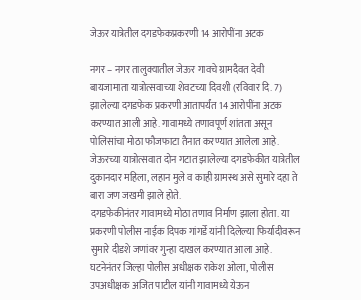जेऊर यात्रेतील दगडफेकप्रकरणी 14 आरोपींना अटक

नगर – नगर तालुक्यातील जेऊर गावचे ग्रामदैवत देवी बायजामाता यात्रोत्सवाच्या शेवटच्या दिवशी (रविवार दि. 7) झालेल्या दगडफेक प्रकरणी आतापर्यंत 14 आरोपींना अटक करण्यात आली आहे. गावामध्ये तणावपूर्ण शांतता असून पोलिसांचा मोठा फौजफाटा तैनात करण्यात आलेला आहे. जेऊरच्या यात्रोत्सवात दोन गटात झालेल्या दगडफेकीत यात्रेतील दुकानदार महिला, लहान मुले व काही ग्रामस्थ असे सुमारे दहा ते बारा जण जखमी झाले होते.
दगडफेकीनंतर गावामध्ये मोठा तणाव निर्माण झाला होता. या प्रकरणी पोलीस नाईक दिपक गांगर्डे यांनी दिलेल्या फिर्यादीवरून सुमारे दीडशे जणांवर गुन्हा दाखल करण्यात आला आहे. घटनेनंतर जिल्हा पोलीस अधीक्षक राकेश ओला, पोलीस उपअधीक्षक अजित पाटील यांनी गावामध्ये येऊन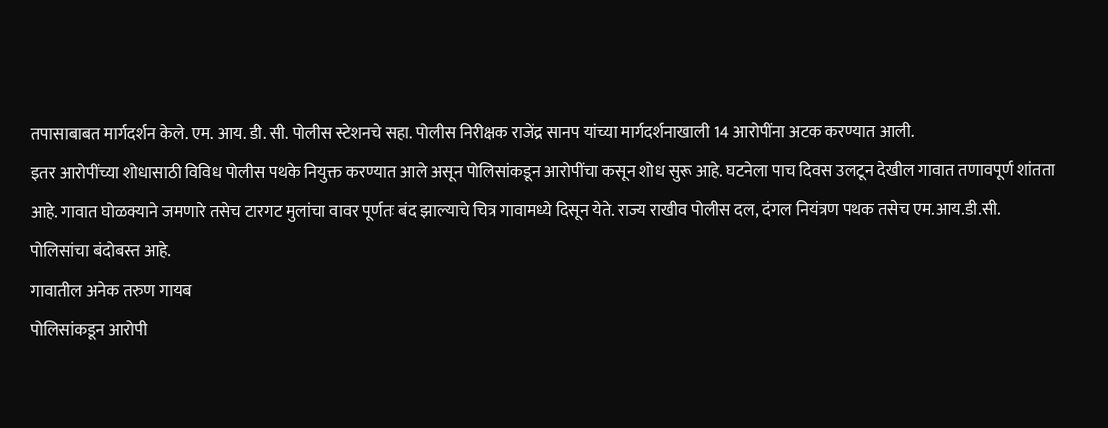तपासाबाबत मार्गदर्शन केले. एम. आय. डी. सी. पोलीस स्टेशनचे सहा. पोलीस निरीक्षक राजेंद्र सानप यांच्या मार्गदर्शनाखाली 14 आरोपींना अटक करण्यात आली.
इतर आरोपींच्या शोधासाठी विविध पोलीस पथके नियुक्त करण्यात आले असून पोलिसांकडून आरोपींचा कसून शोध सुरू आहे. घटनेला पाच दिवस उलटून देखील गावात तणावपूर्ण शांतता आहे. गावात घोळक्याने जमणारे तसेच टारगट मुलांचा वावर पूर्णतः बंद झाल्याचे चित्र गावामध्ये दिसून येते. राज्य राखीव पोलीस दल, दंगल नियंत्रण पथक तसेच एम.आय.डी.सी. पोलिसांचा बंदोबस्त आहे.
गावातील अनेक तरुण गायब
पोलिसांकडून आरोपी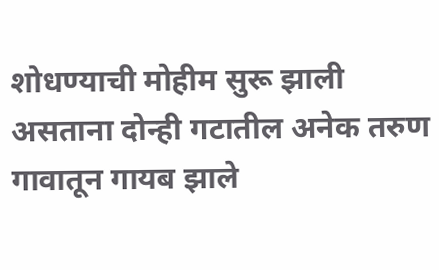शोधण्याची मोहीम सुरू झाली असताना दोन्ही गटातील अनेक तरुण गावातून गायब झाले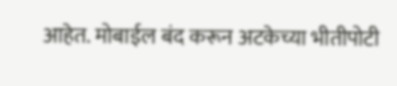आहेत. मोबाईल बंद करून अटकेच्या भीतीपोटी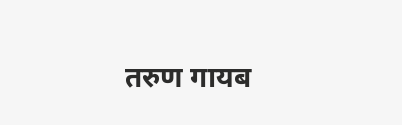तरुण गायब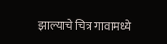झाल्याचे चित्र गावामध्ये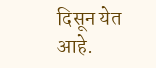दिसून येत आहे.